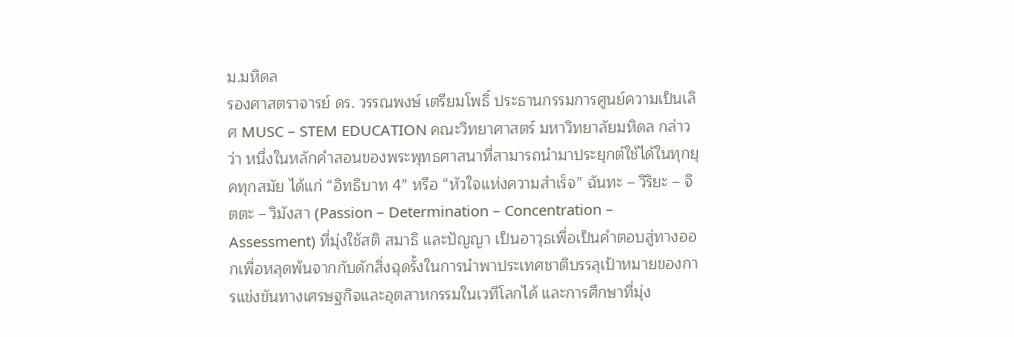ม.มหิดล
รองศาสตราจารย์ ดร. วรรณพงษ์ เตรียมโพธิ์ ประธานกรรมการศูนย์ความเป็นเลิศ MUSC – STEM EDUCATION คณะวิทยาศาสตร์ มหาวิทยาลัยมหิดล กล่าวว่า หนึ่งในหลักคำสอนของพระพุทธศาสนาที่สามารถนำมาประยุกต์ใช้ได้ในทุกยุคทุกสมัย ได้แก่ “อิทธิบาท 4” หรือ “หัวใจแห่งความสำเร็จ” ฉันทะ – วิริยะ – จิตตะ – วิมังสา (Passion – Determination – Concentration – Assessment) ที่มุ่งใช้สติ สมาธิ และปัญญา เป็นอาวุธเพื่อเป็นคำตอบสู่ทางออกเพื่อหลุดพ้นจากกับดักสิ่งฉุดรั้งในการนำพาประเทศชาติบรรลุเป้าหมายของการแข่งขันทางเศรษฐกิจและอุตสาหกรรมในเวทีโลกได้ และการศึกษาที่มุ่ง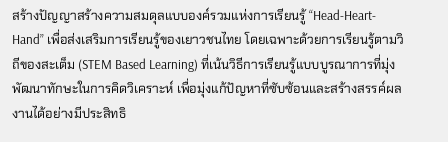สร้างปัญญาสร้างความสมดุลแบบองค์รวมแห่งการเรียนรู้ “Head-Heart-Hand” เพื่อส่งเสริมการเรียนรู้ของเยาวชนไทย โดยเฉพาะด้วยการเรียนรู้ตามวิถีของสะเต็ม (STEM Based Learning) ที่เน้นวิธีการเรียนรู้แบบบูรณาการที่มุ่งพัฒนาทักษะในการคิดวิเคราะห์ เพื่อมุ่งแก้ปัญหาที่ซับซ้อนและสร้างสรรค์ผลงานได้อย่างมีประสิทธิ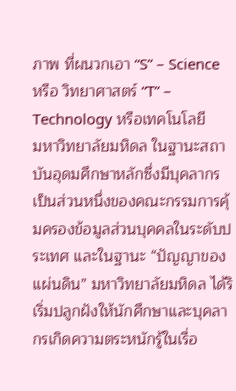ภาพ ที่ผนวกเอา “S” – Science หรือ วิทยาศาสตร์ “T” – Technology หรือเทคโนโลยี
มหาวิทยาลัยมหิดล ในฐานะสถาบันอุดมศึกษาหลักซึ่งมีบุคลากรเป็นส่วนหนึ่งของคณะกรรมการคุ้มครองข้อมูลส่วนบุคคลในระดับประเทศ และในฐานะ “ปัญญาของแผ่นดิน” มหาวิทยาลัยมหิดล ได้ริเริ่มปลูกฝังให้นักศึกษาและบุคลากรเกิดความตระหนักรู้ในเรื่อ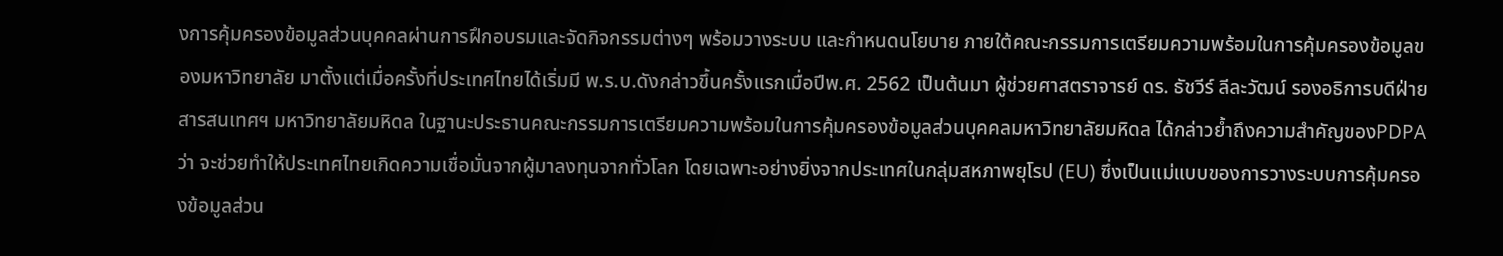งการคุ้มครองข้อมูลส่วนบุคคลผ่านการฝึกอบรมและจัดกิจกรรมต่างๆ พร้อมวางระบบ และกำหนดนโยบาย ภายใต้คณะกรรมการเตรียมความพร้อมในการคุ้มครองข้อมูลของมหาวิทยาลัย มาตั้งแต่เมื่อครั้งที่ประเทศไทยได้เริ่มมี พ.ร.บ.ดังกล่าวขึ้นครั้งแรกเมื่อปีพ.ศ. 2562 เป็นต้นมา ผู้ช่วยศาสตราจารย์ ดร. ธัชวีร์ ลีละวัฒน์ รองอธิการบดีฝ่ายสารสนเทศฯ มหาวิทยาลัยมหิดล ในฐานะประธานคณะกรรมการเตรียมความพร้อมในการคุ้มครองข้อมูลส่วนบุคคลมหาวิทยาลัยมหิดล ได้กล่าวย้ำถึงความสำคัญของPDPA ว่า จะช่วยทำให้ประเทศไทยเกิดความเชื่อมั่นจากผู้มาลงทุนจากทั่วโลก โดยเฉพาะอย่างยิ่งจากประเทศในกลุ่มสหภาพยุโรป (EU) ซึ่งเป็นแม่แบบของการวางระบบการคุ้มครองข้อมูลส่วน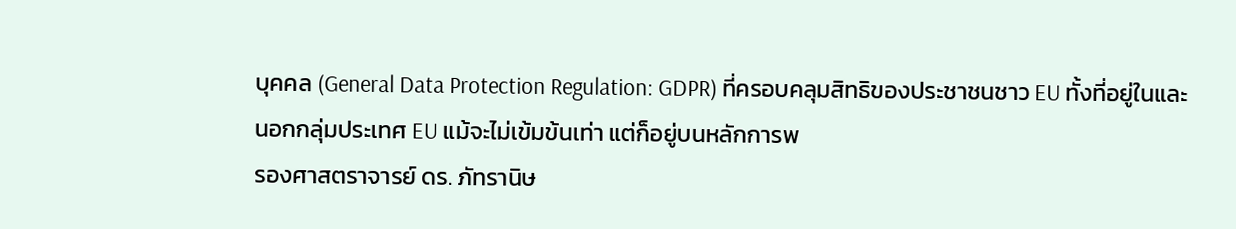บุคคล (General Data Protection Regulation: GDPR) ที่ครอบคลุมสิทธิของประชาชนชาว EU ทั้งที่อยู่ในและนอกกลุ่มประเทศ EU แม้จะไม่เข้มข้นเท่า แต่ก็อยู่บนหลักการพ
รองศาสตราจารย์ ดร. ภัทรานิษ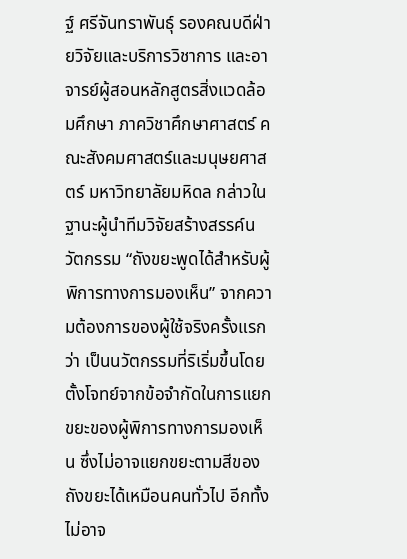ฐ์ ศรีจันทราพันธุ์ รองคณบดีฝ่ายวิจัยและบริการวิชาการ และอาจารย์ผู้สอนหลักสูตรสิ่งแวดล้อมศึกษา ภาควิชาศึกษาศาสตร์ คณะสังคมศาสตร์และมนุษยศาสตร์ มหาวิทยาลัยมหิดล กล่าวในฐานะผู้นำทีมวิจัยสร้างสรรค์นวัตกรรม “ถังขยะพูดได้สำหรับผู้พิการทางการมองเห็น” จากความต้องการของผู้ใช้จริงครั้งแรกว่า เป็นนวัตกรรมที่ริเริ่มขึ้นโดยตั้งโจทย์จากข้อจำกัดในการแยกขยะของผู้พิการทางการมองเห็น ซึ่งไม่อาจแยกขยะตามสีของถังขยะได้เหมือนคนทั่วไป อีกทั้งไม่อาจ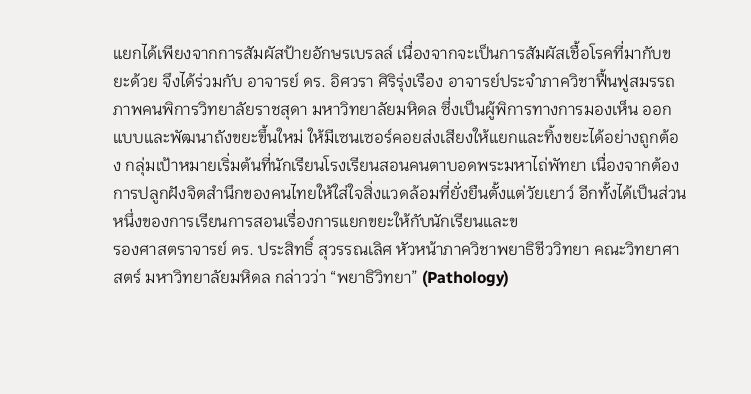แยกได้เพียงจากการสัมผัสป้ายอักษรเบรลล์ เนื่องจากจะเป็นการสัมผัสเชื้อโรคที่มากับขยะด้วย จึงได้ร่วมกับ อาจารย์ ดร. อิศวรา ศิริรุ่งเรือง อาจารย์ประจำภาควิชาฟื้นฟูสมรรถภาพคนพิการวิทยาลัยราชสุดา มหาวิทยาลัยมหิดล ซึ่งเป็นผู้พิการทางการมองเห็น ออกแบบและพัฒนาถังขยะขึ้นใหม่ ให้มีเซนเซอร์คอยส่งเสียงให้แยกและทิ้งขยะได้อย่างถูกต้อง กลุ่มเป้าหมายเริ่มต้นที่นักเรียนโรงเรียนสอนคนตาบอดพระมหาไถ่พัทยา เนื่องจากต้องการปลูกฝังจิตสำนึกของคนไทยให้ใส่ใจสิ่งแวดล้อมที่ยั่งยืนตั้งแต่วัยเยาว์ อีกทั้งได้เป็นส่วนหนึ่งของการเรียนการสอนเรื่องการแยกขยะให้กับนักเรียนและข
รองศาสตราจารย์ ดร. ประสิทธิ์ สุวรรณเลิศ หัวหน้าภาควิชาพยาธิชีววิทยา คณะวิทยาศาสตร์ มหาวิทยาลัยมหิดล กล่าวว่า “พยาธิวิทยา” (Pathology)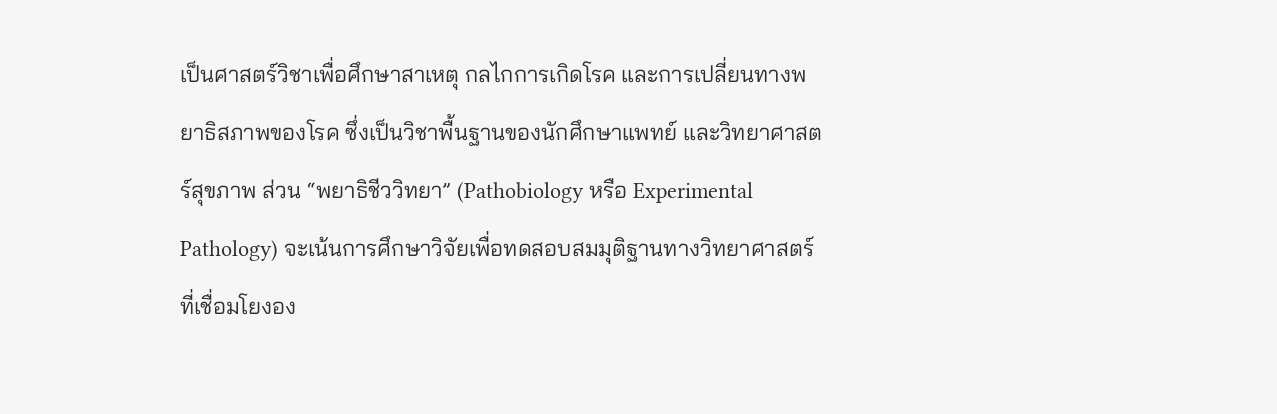เป็นศาสตร์วิชาเพื่อศึกษาสาเหตุ กลไกการเกิดโรค และการเปลี่ยนทางพยาธิสภาพของโรค ซึ่งเป็นวิชาพื้นฐานของนักศึกษาแพทย์ และวิทยาศาสตร์สุขภาพ ส่วน “พยาธิชีววิทยา” (Pathobiology หรือ Experimental Pathology) จะเน้นการศึกษาวิจัยเพื่อทดสอบสมมุติฐานทางวิทยาศาสตร์ที่เชื่อมโยงอง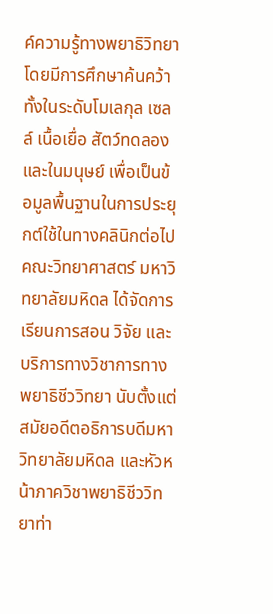ค์ความรู้ทางพยาธิวิทยา โดยมีการศึกษาค้นคว้า ทั้งในระดับโมเลกุล เซลล์ เนื้อเยื่อ สัตว์ทดลอง และในมนุษย์ เพื่อเป็นข้อมูลพื้นฐานในการประยุกต์ใช้ในทางคลินิกต่อไป คณะวิทยาศาสตร์ มหาวิทยาลัยมหิดล ได้จัดการเรียนการสอน วิจัย และบริการทางวิชาการทางพยาธิชีววิทยา นับตั้งแต่สมัยอดีตอธิการบดีมหาวิทยาลัยมหิดล และหัวหน้าภาควิชาพยาธิชีววิทยาท่า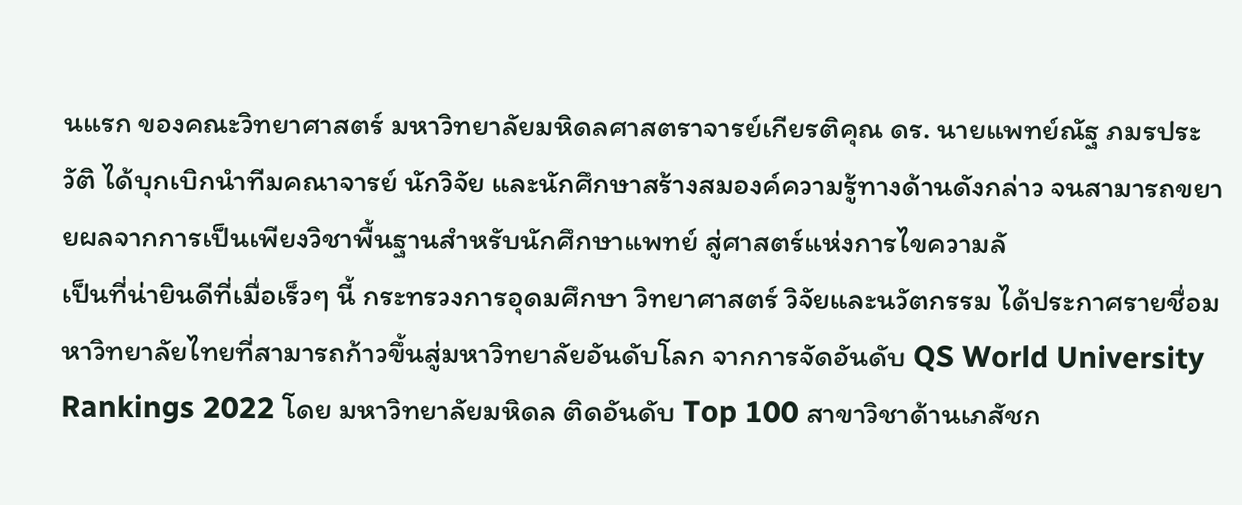นแรก ของคณะวิทยาศาสตร์ มหาวิทยาลัยมหิดลศาสตราจารย์เกียรติคุณ ดร. นายแพทย์ณัฐ ภมรประวัติ ได้บุกเบิกนำทีมคณาจารย์ นักวิจัย และนักศึกษาสร้างสมองค์ความรู้ทางด้านดังกล่าว จนสามารถขยายผลจากการเป็นเพียงวิชาพื้นฐานสำหรับนักศึกษาแพทย์ สู่ศาสตร์แห่งการไขความลั
เป็นที่น่ายินดีที่เมื่อเร็วๆ นี้ กระทรวงการอุดมศึกษา วิทยาศาสตร์ วิจัยและนวัตกรรม ได้ประกาศรายชื่อมหาวิทยาลัยไทยที่สามารถก้าวขึ้นสู่มหาวิทยาลัยอันดับโลก จากการจัดอันดับ QS World University Rankings 2022 โดย มหาวิทยาลัยมหิดล ติดอันดับ Top 100 สาขาวิชาด้านเภสัชก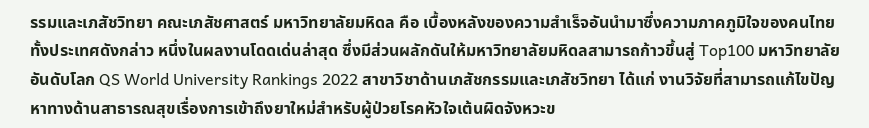รรมและเภสัชวิทยา คณะเภสัชศาสตร์ มหาวิทยาลัยมหิดล คือ เบื้องหลังของความสำเร็จอันนำมาซึ่งความภาคภูมิใจของคนไทยทั้งประเทศดังกล่าว หนึ่งในผลงานโดดเด่นล่าสุด ซึ่งมีส่วนผลักดันให้มหาวิทยาลัยมหิดลสามารถก้าวขึ้นสู่ Top100 มหาวิทยาลัยอันดับโลก QS World University Rankings 2022 สาขาวิชาด้านเภสัชกรรมและเภสัชวิทยา ได้แก่ งานวิจัยที่สามารถแก้ไขปัญหาทางด้านสาธารณสุขเรื่องการเข้าถึงยาใหม่สำหรับผู้ป่วยโรคหัวใจเต้นผิดจังหวะข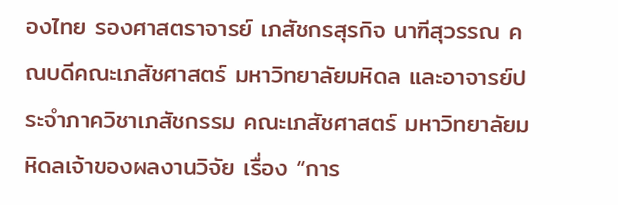องไทย รองศาสตราจารย์ เภสัชกรสุรกิจ นาฑีสุวรรณ คณบดีคณะเภสัชศาสตร์ มหาวิทยาลัยมหิดล และอาจารย์ประจำภาควิชาเภสัชกรรม คณะเภสัชศาสตร์ มหาวิทยาลัยมหิดลเจ้าของผลงานวิจัย เรื่อง “การ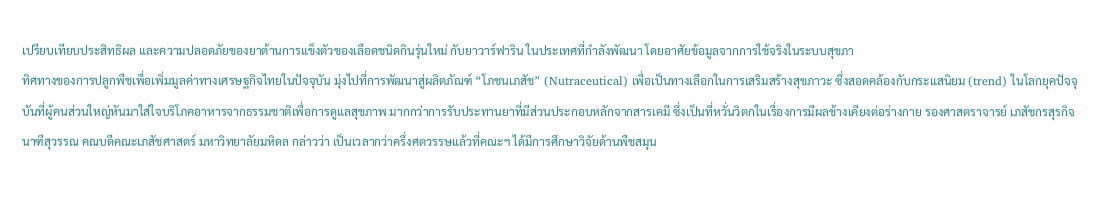เปรียบเทียบประสิทธิผล และความปลอดภัยของยาต้านการแข็งตัวของเลือดชนิดกินรุ่นใหม่ กับยาวาร์ฟาริน ในประเทศที่กำลังพัฒนา โดยอาศัยข้อมูลจากการใช้จริงในระบบสุขภา
ทิศทางของการปลูกพืชเพื่อเพิ่มมูลค่าทางเศรษฐกิจไทยในปัจจุบัน มุ่งไปที่การพัฒนาสู่ผลิตภัณฑ์ “โภชนเภสัช” (Nutraceutical) เพื่อเป็นทางเลือกในการเสริมสร้างสุขภาวะ ซึ่งสอดคล้องกับกระแสนิยม (trend) ในโลกยุคปัจจุบันที่ผู้คนส่วนใหญ่หันมาใส่ใจบริโภคอาหารจากธรรมชาติเพื่อการดูแลสุขภาพ มากกว่าการรับประทานยาที่มีส่วนประกอบหลักจากสารเคมี ซึ่งเป็นที่หวั่นวิตกในเรื่องการมีผลข้างเคียงต่อร่างกาย รองศาสตราจารย์ เภสัชกรสุรกิจ นาฑีสุวรรณ คณบดีคณะเภสัชศาสตร์ มหาวิทยาลัยมหิดล กล่าวว่า เป็นเวลากว่าครึ่งศตวรรษแล้วที่คณะฯ ได้มีการศึกษาวิจัยด้านพืชสมุน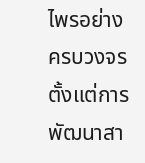ไพรอย่างครบวงจร ตั้งแต่การพัฒนาสา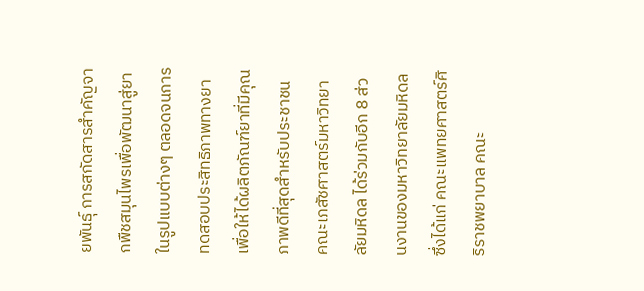ยพันธุ์ การสกัดสารสำคัญจากพืชสมุนไพรเพื่อพัฒนาสู่ยาในรูปแบบต่างๆ ตลอดจนการทดสอบประสิทธิภาพทางยาเพื่อให้ได้ผลิตภัณฑ์ยาที่มีคุณภาพดีที่สุดสำหรับประชาชน คณะเภสัชศาสตร์มหาวิทยาลัยมหิดล ได้ร่วมกับอีก 8 ส่วนงานของมหาวิทยาลัยมหิดล ซึ่งได้แก่ คณะแพทยศาสตร์ศิริราชพยาบาล คณะ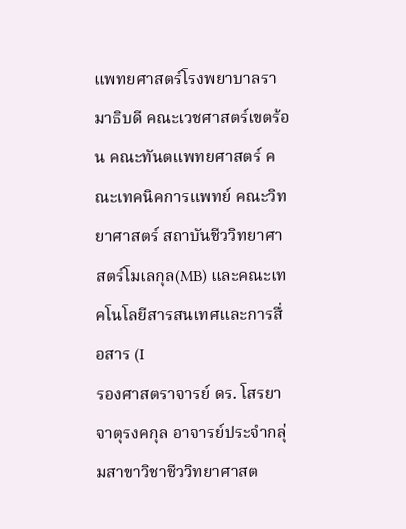แพทยศาสตร์โรงพยาบาลรามาธิบดี คณะเวชศาสตร์เขตร้อน คณะทันตแพทยศาสตร์ คณะเทคนิคการแพทย์ คณะวิทยาศาสตร์ สถาบันชีววิทยาศาสตร์โมเลกุล(MB) และคณะเทคโนโลยีสารสนเทศและการสื่อสาร (I
รองศาสตราจารย์ ดร. โสรยา จาตุรงคกุล อาจารย์ประจำกลุ่มสาขาวิชาชีววิทยาศาสต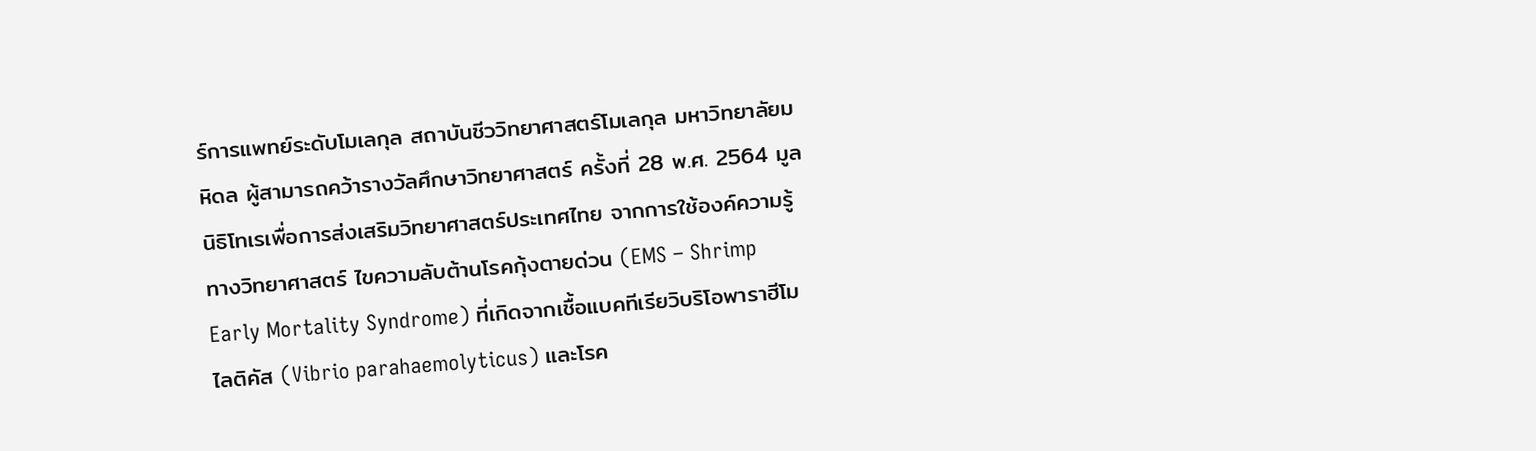ร์การแพทย์ระดับโมเลกุล สถาบันชีววิทยาศาสตร์โมเลกุล มหาวิทยาลัยมหิดล ผู้สามารถคว้ารางวัลศึกษาวิทยาศาสตร์ ครั้งที่ 28 พ.ศ. 2564 มูลนิธิโทเรเพื่อการส่งเสริมวิทยาศาสตร์ประเทศไทย จากการใช้องค์ความรู้ทางวิทยาศาสตร์ ไขความลับต้านโรคกุ้งตายด่วน (EMS – Shrimp Early Mortality Syndrome) ที่เกิดจากเชื้อแบคทีเรียวิบริโอพาราฮีโมไลติคัส (Vibrio parahaemolyticus) และโรค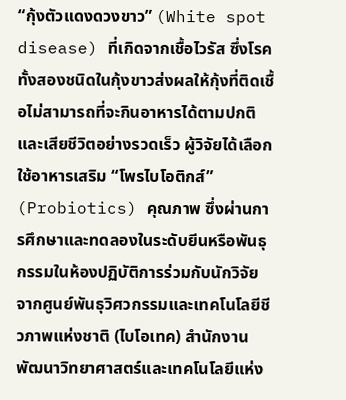“กุ้งตัวแดงดวงขาว” (White spot disease) ที่เกิดจากเชื้อไวรัส ซึ่งโรคทั้งสองชนิดในกุ้งขาวส่งผลให้กุ้งที่ติดเชื้อไม่สามารถที่จะกินอาหารได้ตามปกติและเสียชีวิตอย่างรวดเร็ว ผู้วิจัยได้เลือกใช้อาหารเสริม “โพรไบโอติกส์” (Probiotics) คุณภาพ ซึ่งผ่านการศึกษาและทดลองในระดับยีนหรือพันธุกรรมในห้องปฏิบัติการร่วมกับนักวิจัยจากศูนย์พันธุวิศวกรรมและเทคโนโลยีชีวภาพแห่งชาติ (ไบโอเทค) สำนักงานพัฒนาวิทยาศาสตร์และเทคโนโลยีแห่ง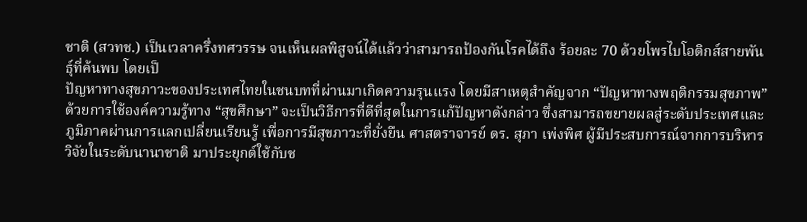ชาติ (สวทช.) เป็นเวลาครึ่งทศวรรษ จนเห็นผลพิสูจน์ได้แล้วว่าสามารถป้องกันโรคได้ถึง ร้อยละ 70 ด้วยโพรไบโอติกส์สายพันธุ์ที่ค้นพบ โดยเป็
ปัญหาทางสุขภาวะของประเทศไทยในชนบทที่ผ่านมาเกิดความรุนแรง โดยมีสาเหตุสำคัญจาก “ปัญหาทางพฤติกรรมสุขภาพ” ด้วยการใช้องค์ความรู้ทาง “สุขศึกษา” จะเป็นวิธีการที่ดีที่สุดในการแก้ปัญหาดังกล่าว ซึ่งสามารถขยายผลสู่ระดับประเทศและภูมิภาคผ่านการแลกเปลี่ยนเรียนรู้ เพื่อการมีสุขภาวะที่ยั่งยืน ศาสตราจารย์ ดร. สุภา เพ่งพิศ ผู้มีประสบการณ์จากการบริหารวิจัยในระดับนานาชาติ มาประยุกต์ใช้กับช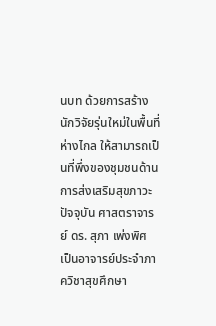นบท ด้วยการสร้างนักวิจัยรุ่นใหม่ในพื้นที่ห่างไกล ให้สามารถเป็นที่พึ่งของชุมชนด้านการส่งเสริมสุขภาวะ ปัจจุบัน ศาสตราจารย์ ดร. สุภา เพ่งพิศ เป็นอาจารย์ประจำภาควิชาสุขศึกษา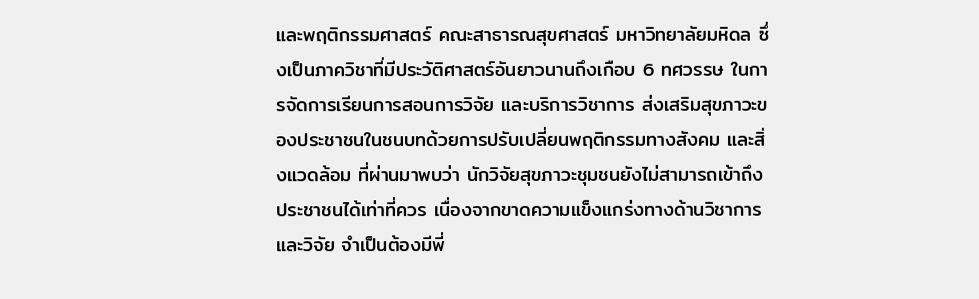และพฤติกรรมศาสตร์ คณะสาธารณสุขศาสตร์ มหาวิทยาลัยมหิดล ซึ่งเป็นภาควิชาที่มีประวัติศาสตร์อันยาวนานถึงเกือบ 6 ทศวรรษ ในการจัดการเรียนการสอนการวิจัย และบริการวิชาการ ส่งเสริมสุขภาวะของประชาชนในชนบทด้วยการปรับเปลี่ยนพฤติกรรมทางสังคม และสิ่งแวดล้อม ที่ผ่านมาพบว่า นักวิจัยสุขภาวะชุมชนยังไม่สามารถเข้าถึงประชาชนได้เท่าที่ควร เนื่องจากขาดความแข็งแกร่งทางด้านวิชาการ และวิจัย จำเป็นต้องมีพี่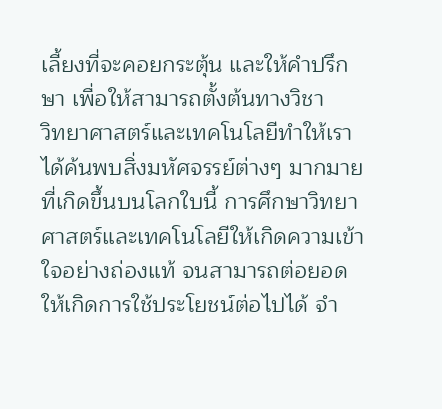เลี้ยงที่จะคอยกระตุ้น และให้คำปรึกษา เพื่อให้สามารถตั้งต้นทางวิชา
วิทยาศาสตร์และเทคโนโลยีทำให้เราได้ค้นพบสิ่งมหัศจรรย์ต่างๆ มากมายที่เกิดขึ้นบนโลกใบนี้ การศึกษาวิทยาศาสตร์และเทคโนโลยีให้เกิดความเข้าใจอย่างถ่องแท้ จนสามารถต่อยอดให้เกิดการใช้ประโยชน์ต่อไปได้ จำ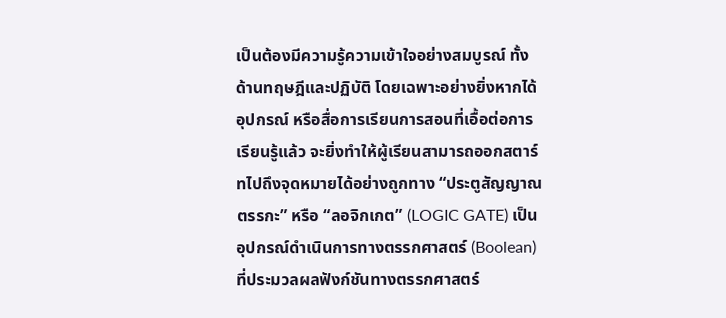เป็นต้องมีความรู้ความเข้าใจอย่างสมบูรณ์ ทั้งด้านทฤษฎีและปฏิบัติ โดยเฉพาะอย่างยิ่งหากได้อุปกรณ์ หรือสื่อการเรียนการสอนที่เอื้อต่อการเรียนรู้แล้ว จะยิ่งทำให้ผู้เรียนสามารถออกสตาร์ทไปถึงจุดหมายได้อย่างถูกทาง “ประตูสัญญาณตรรกะ” หรือ “ลอจิกเกต” (LOGIC GATE) เป็นอุปกรณ์ดำเนินการทางตรรกศาสตร์ (Boolean) ที่ประมวลผลฟังก์ชันทางตรรกศาสตร์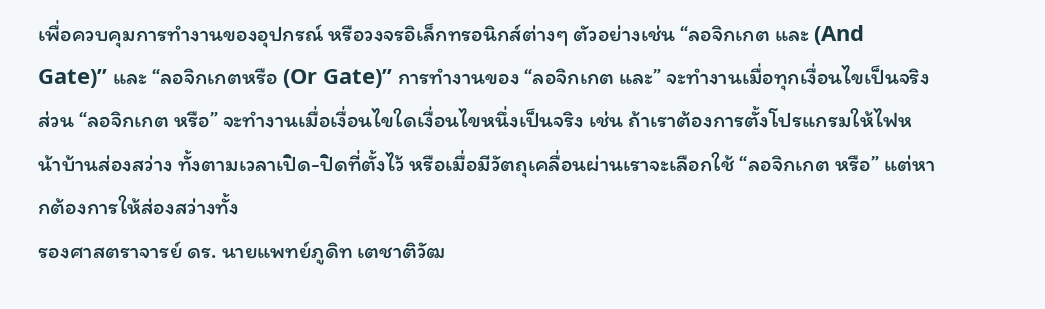เพื่อควบคุมการทำงานของอุปกรณ์ หรือวงจรอิเล็กทรอนิกส์ต่างๆ ตัวอย่างเช่น “ลอจิกเกต และ (And Gate)” และ “ลอจิกเกตหรือ (Or Gate)” การทำงานของ “ลอจิกเกต และ” จะทำงานเมื่อทุกเงื่อนไขเป็นจริง ส่วน “ลอจิกเกต หรือ” จะทำงานเมื่อเงื่อนไขใดเงื่อนไขหนึ่งเป็นจริง เช่น ถ้าเราต้องการตั้งโปรแกรมให้ไฟหน้าบ้านส่องสว่าง ทั้งตามเวลาเปิด-ปิดที่ตั้งไว้ หรือเมื่อมีวัตถุเคลื่อนผ่านเราจะเลือกใช้ “ลอจิกเกต หรือ” แต่หากต้องการให้ส่องสว่างทั้ง
รองศาสตราจารย์ ดร. นายแพทย์ภูดิท เตชาติวัฒ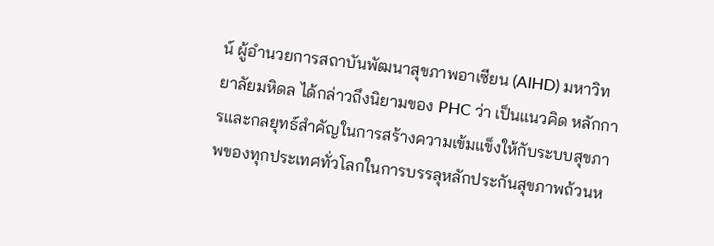น์ ผู้อำนวยการสถาบันพัฒนาสุขภาพอาเซียน (AIHD) มหาวิทยาลัยมหิดล ได้กล่าวถึงนิยามของ PHC ว่า เป็นแนวคิด หลักการและกลยุทธ์สำคัญในการสร้างความเข้มแข็งให้กับระบบสุขภาพของทุกประเทศทั่วโลกในการบรรลุหลักประกันสุขภาพถ้วนห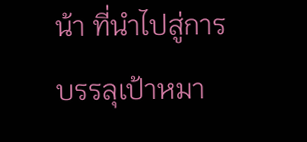น้า ที่นำไปสู่การบรรลุเป้าหมา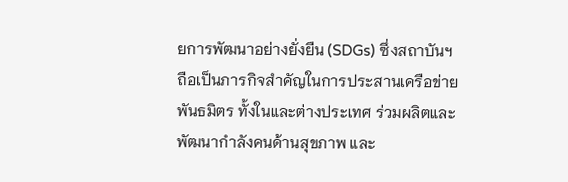ยการพัฒนาอย่างยั่งยืน (SDGs) ซึ่งสถาบันฯ ถือเป็นภารกิจสำคัญในการประสานเครือข่ายพันธมิตร ทั้งในและต่างประเทศ ร่วมผลิตและพัฒนากำลังคนด้านสุขภาพ และ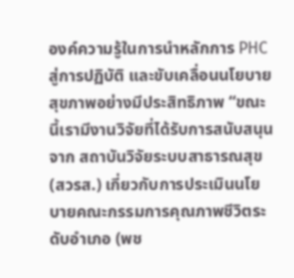องค์ความรู้ในการนำหลักการ PHC สู่การปฏิบัติ และขับเคลื่อนนโยบายสุขภาพอย่างมีประสิทธิภาพ “ขณะนี้เรามีงานวิจัยที่ได้รับการสนับสนุนจาก สถาบันวิจัยระบบสาธารณสุข (สวรส.) เกี่ยวกับการประเมินนโยบายคณะกรรมการคุณภาพชีวิตระดับอำเภอ (พช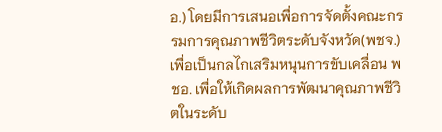อ.) โดยมีการเสนอเพื่อการจัดตั้งคณะกรรมการคุณภาพชีวิตระดับจังหวัด(พชจ.) เพื่อเป็นกลไกเสริมหนุนการขับเคลื่อน พชอ. เพื่อให้เกิดผลการพัฒนาคุณภาพชีวิตในระดับ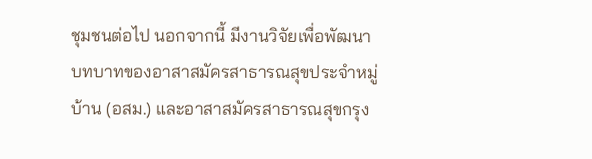ชุมชนต่อไป นอกจากนี้ มีงานวิจัยเพื่อพัฒนาบทบาทของอาสาสมัครสาธารณสุขประจำหมู่บ้าน (อสม.) และอาสาสมัครสาธารณสุขกรุง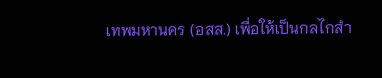เทพมหานคร (อสส.) เพื่อให้เป็นกลไกสำ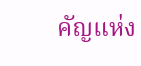คัญแห่ง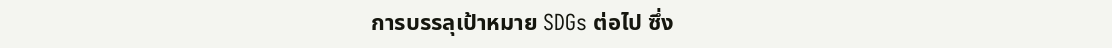การบรรลุเป้าหมาย SDGs ต่อไป ซึ่ง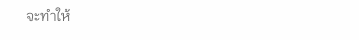จะทำให้